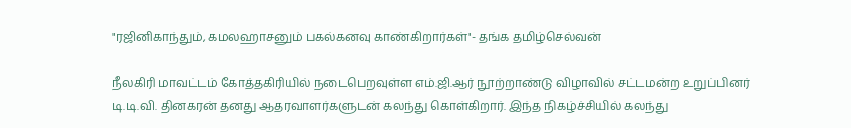"ரஜினிகாந்தும், கமலஹாசனும் பகல்கனவு காண்கிறார்கள்"- தங்க தமிழ்செல்வன்

நீலகிரி மாவட்டம் கோத்தகிரியில் நடைபெறவுள்ள எம்.ஜி.ஆர் நூற்றாண்டு விழாவில் சட்டமன்ற உறுப்பினர் டி.டி.வி. தினகரன் தனது ஆதரவாளர்களுடன் கலந்து கொள்கிறார். இந்த நிகழ்ச்சியில் கலந்து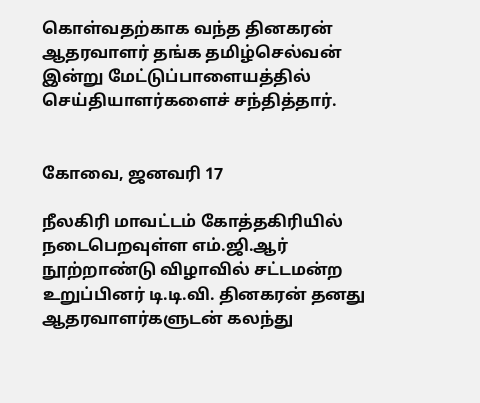கொள்வதற்காக வந்த தினகரன் ஆதரவாளர் தங்க தமிழ்செல்வன் இன்று மேட்டுப்பாளையத்தில் செய்தியாளர்களைச் சந்தித்தார்.


கோவை, ஜனவரி 17

நீலகிரி மாவட்டம் கோத்தகிரியில் நடைபெறவுள்ள எம்.ஜி.ஆர் நூற்றாண்டு விழாவில் சட்டமன்ற உறுப்பினர் டி.டி.வி. தினகரன் தனது ஆதரவாளர்களுடன் கலந்து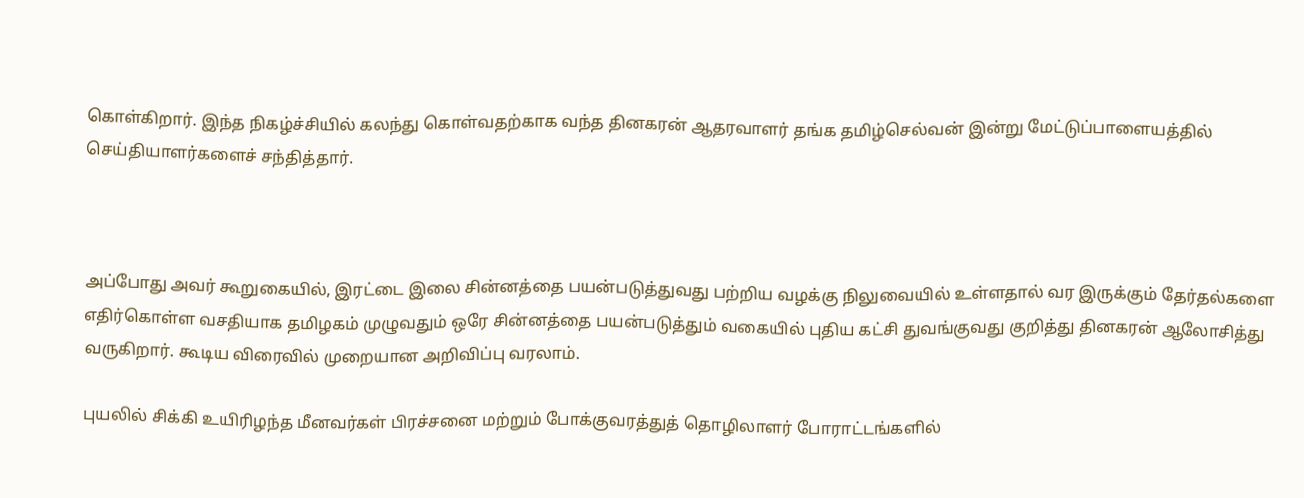கொள்கிறார். இந்த நிகழ்ச்சியில் கலந்து கொள்வதற்காக வந்த தினகரன் ஆதரவாளர் தங்க தமிழ்செல்வன் இன்று மேட்டுப்பாளையத்தில் செய்தியாளர்களைச் சந்தித்தார்.



அப்போது அவர் கூறுகையில், இரட்டை இலை சின்னத்தை பயன்படுத்துவது பற்றிய வழக்கு நிலுவையில் உள்ளதால் வர இருக்கும் தேர்தல்களை எதிர்கொள்ள வசதியாக தமிழகம் முழுவதும் ஒரே சின்னத்தை பயன்படுத்தும் வகையில் புதிய கட்சி துவங்குவது குறித்து தினகரன் ஆலோசித்து வருகிறார். கூடிய விரைவில் முறையான அறிவிப்பு வரலாம்.

புயலில் சிக்கி உயிரிழந்த மீனவர்கள் பிரச்சனை மற்றும் போக்குவரத்துத் தொழிலாளர் போராட்டங்களில்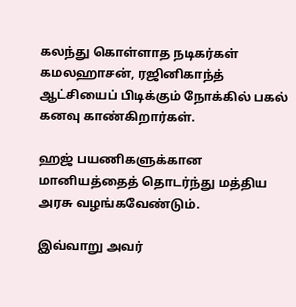கலந்து கொள்ளாத நடிகர்கள் கமலஹாசன், ரஜினிகாந்த் ஆட்சியைப் பிடிக்கும் நோக்கில் பகல் கனவு காண்கிறார்கள்.

ஹஜ் பயணிகளுக்கான மானியத்தைத் தொடர்ந்து மத்திய அரசு வழங்கவேண்டும்.

இவ்வாறு அவர்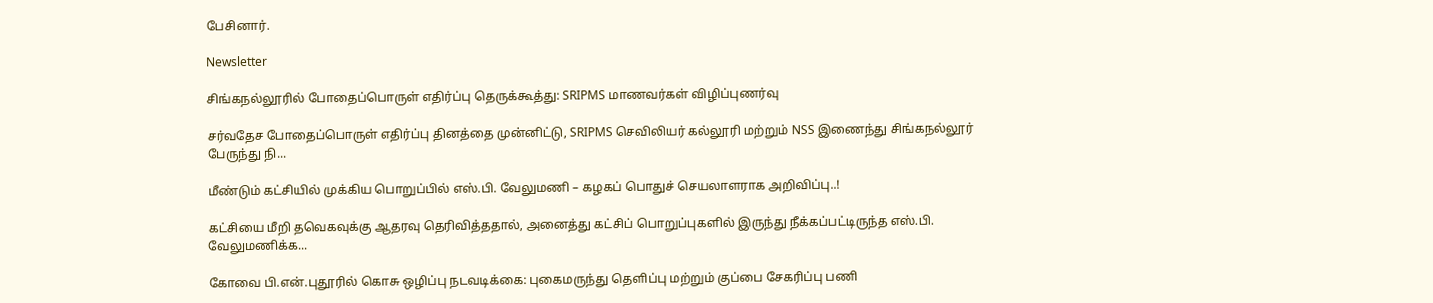பேசினார்.

Newsletter

சிங்கநல்லூரில் போதைப்பொருள் எதிர்ப்பு தெருக்கூத்து: SRIPMS மாணவர்கள் விழிப்புணர்வு

சர்வதேச போதைப்பொருள் எதிர்ப்பு தினத்தை முன்னிட்டு, SRIPMS செவிலியர் கல்லூரி மற்றும் NSS இணைந்து சிங்கநல்லூர் பேருந்து நி...

மீண்டும் கட்சியில் முக்கிய பொறுப்பில் எஸ்.பி. வேலுமணி – கழகப் பொதுச் செயலாளராக அறிவிப்பு..!

கட்சியை மீறி தவெகவுக்கு ஆதரவு தெரிவித்ததால், அனைத்து கட்சிப் பொறுப்புகளில் இருந்து நீக்கப்பட்டிருந்த எஸ்.பி. வேலுமணிக்க...

கோவை பி.என்.புதூரில் கொசு ஒழிப்பு நடவடிக்கை: புகைமருந்து தெளிப்பு மற்றும் குப்பை சேகரிப்பு பணி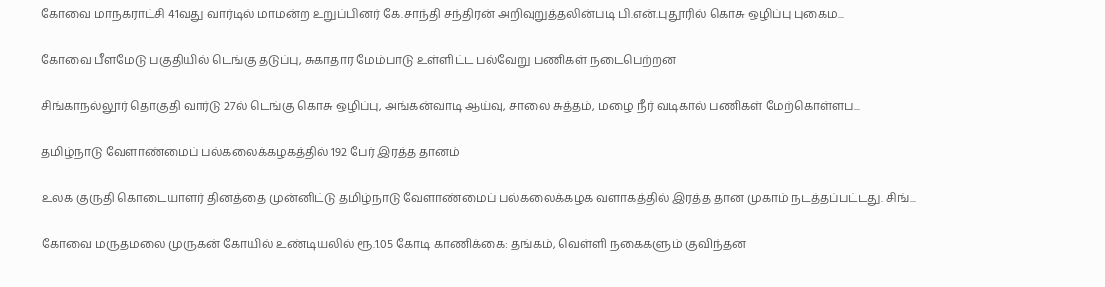கோவை மாநகராட்சி 41வது வார்டில் மாமன்ற உறுப்பினர் கே.சாந்தி சந்திரன் அறிவுறுத்தலின்படி பி.என்.புதூரில் கொசு ஒழிப்பு புகைம...

கோவை பீளமேடு பகுதியில் டெங்கு தடுப்பு, சுகாதார மேம்பாடு உள்ளிட்ட பல்வேறு பணிகள் நடைபெற்றன

சிங்காநல்லூர் தொகுதி வார்டு 27ல் டெங்கு கொசு ஒழிப்பு, அங்கன்வாடி ஆய்வு, சாலை சுத்தம், மழை நீர் வடிகால் பணிகள் மேற்கொள்ளப...

தமிழ்நாடு வேளாண்மைப் பல்கலைக்கழகத்தில் 192 பேர் இரத்த தானம்

உலக குருதி கொடையாளர் தினத்தை முன்னிட்டு தமிழ்நாடு வேளாண்மைப் பல்கலைக்கழக வளாகத்தில் இரத்த தான முகாம் நடத்தப்பட்டது. சிங்...

கோவை மருதமலை முருகன் கோயில் உண்டியலில் ரூ.1.05 கோடி காணிக்கை: தங்கம், வெள்ளி நகைகளும் குவிந்தன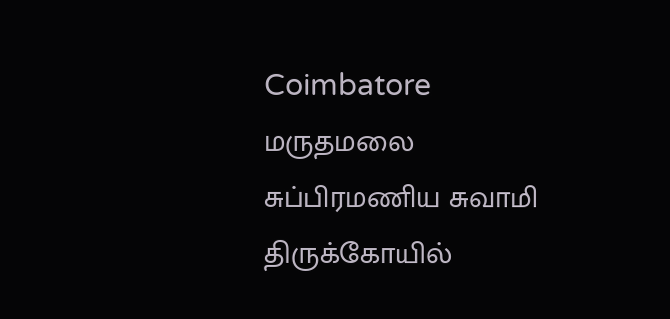Coimbatore மருதமலை சுப்பிரமணிய சுவாமி திருக்கோயில்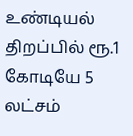உண்டியல் திறப்பில் ரூ.1 கோடியே 5 லட்சம்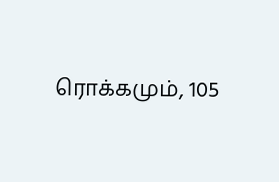ரொக்கமும், 105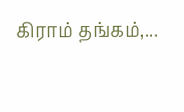கிராம் தங்கம்,...